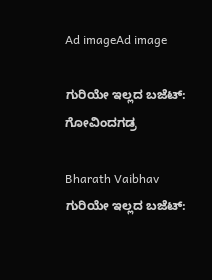Ad imageAd image

ಗುರಿಯೇ ಇಲ್ಲದ ಬಜೆಟ್: ಗೋವಿಂದಗಡ್ರ

Bharath Vaibhav
ಗುರಿಯೇ ಇಲ್ಲದ ಬಜೆಟ್: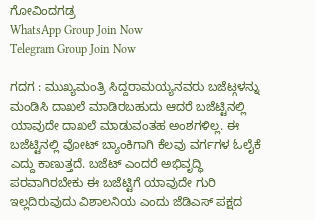ಗೋವಿಂದಗಡ್ರ
WhatsApp Group Join Now
Telegram Group Join Now

ಗದಗ : ಮುಖ್ಯಮಂತ್ರಿ ಸಿದ್ದರಾಮಯ್ಯನವರು ಬಜೆಟ್ಗಳನ್ನು ಮಂಡಿಸಿ ದಾಖಲೆ ಮಾಡಿರಬಹುದು ಆದರೆ ಬಜೆಟ್ಟಿನಲ್ಲಿ ಯಾವುದೇ ದಾಖಲೆ ಮಾಡುವಂತಹ ಅಂಶಗಳಿಲ್ಲ. ಈ ಬಜೆಟ್ಟಿನಲ್ಲಿ ವೋಟ್ ಬ್ಯಾಂಕಿಗಾಗಿ ಕೆಲವು ವರ್ಗಗಳ ಓಲೈಕೆ ಎದ್ದು ಕಾಣುತ್ತದೆ. ಬಜೆಟ್ ಎಂದರೆ ಅಭಿವೃದ್ಧಿ ಪರವಾಗಿರಬೇಕು ಈ ಬಜೆಟ್ಟಿಗೆ ಯಾವುದೇ ಗುರಿ ಇಲ್ಲದಿರುವುದು ವಿಶಾಲನಿಯ ಎಂದು ಜೆಡಿಎಸ್ ಪಕ್ಷದ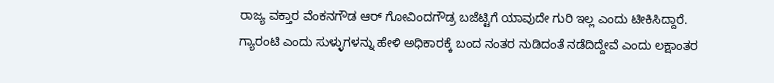ರಾಜ್ಯ ವಕ್ತಾರ ವೆಂಕನಗೌಡ ಆರ್ ಗೋವಿಂದಗೌಡ್ರ ಬಜೆಟ್ಟಿಗೆ ಯಾವುದೇ ಗುರಿ ಇಲ್ಲ ಎಂದು ಟೀಕಿಸಿದ್ದಾರೆ.
ಗ್ಯಾರಂಟಿ ಎಂದು ಸುಳ್ಳುಗಳನ್ನು ಹೇಳಿ ಅಧಿಕಾರಕ್ಕೆ ಬಂದ ನಂತರ ನುಡಿದಂತೆ ನಡೆದಿದ್ದೇವೆ ಎಂದು ಲಕ್ಷಾಂತರ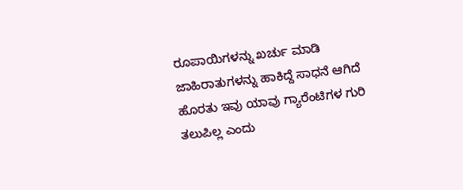ರೂಪಾಯಿಗಳನ್ನು ಖರ್ಚು ಮಾಡಿ ಜಾಹಿರಾತುಗಳನ್ನು ಹಾಕಿದ್ದೆ ಸಾಧನೆ ಆಗಿದೆ ಹೊರತು ಇವು ಯಾವು ಗ್ಯಾರೆಂಟಿಗಳ ಗುರಿ ತಲುಪಿಲ್ಲ ಎಂದು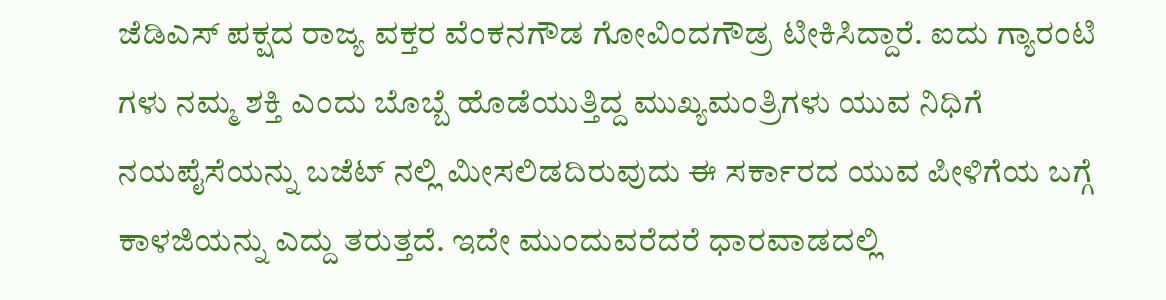ಜೆಡಿಎಸ್ ಪಕ್ಷದ ರಾಜ್ಯ ವಕ್ತರ ವೆಂಕನಗೌಡ ಗೋವಿಂದಗೌಡ್ರ ಟೀಕಿಸಿದ್ದಾರೆ. ಐದು ಗ್ಯಾರಂಟಿ ಗಳು ನಮ್ಮ ಶಕ್ತಿ ಎಂದು ಬೊಬ್ಬೆ ಹೊಡೆಯುತ್ತಿದ್ದ ಮುಖ್ಯಮಂತ್ರಿಗಳು ಯುವ ನಿಧಿಗೆ ನಯಪೈಸೆಯನ್ನು ಬಜೆಟ್ ನಲ್ಲಿ ಮೀಸಲಿಡದಿರುವುದು ಈ ಸರ್ಕಾರದ ಯುವ ಪೀಳಿಗೆಯ ಬಗ್ಗೆ ಕಾಳಜಿಯನ್ನು ಎದ್ದು ತರುತ್ತದೆ. ಇದೇ ಮುಂದುವರೆದರೆ ಧಾರವಾಡದಲ್ಲಿ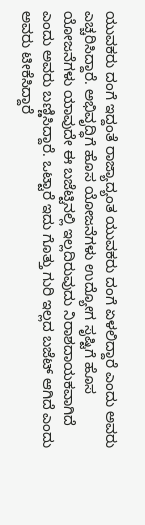ಯುವಕರು ದಂಗೆ ಇದ್ದಂತೆ ರಾಜ್ಯಾದ್ಯಂತ ಯುವಕರು ದಂಗೆ ಏಳಲಿದ್ದಾರೆ ಎಂದು ಅವರು ಎಚ್ಚರಿಸಿದ್ದಾರೆ. ಅಭಿವೃದ್ಧಿಗೆ ಹೊಸ ಯೋಜನೆಗಳು ಉದ್ಯೋಗ ಸೃಷ್ಟಿಗೆ ಹೊಸ ಯೋಜನೆಗಳು ಯಾವುದೇ ಈ ಬಜೆಟ್ಟಿನಲ್ಲಿ ಇಲ್ಲದಿರುವುದು ನಿರಾಶದಾಯಕವಾಗಿದೆ ಎಂದು ಅವರು ಬಣ್ಣಿಸಿದ್ದಾರೆ. ಒಟ್ಟಾರೆ ಇದು ಗೊತ್ತು ಗುರಿ ಇಲ್ಲದ ಬಜೆಟ್ ಆಗಿದೆ ಎಂದು ಅವರು ಟೀಕೆಸಿದ್ದಾರೆ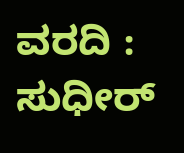ವರದಿ : ಸುಧೀರ್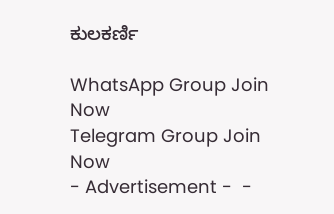ಕುಲಕರ್ಣಿ

WhatsApp Group Join Now
Telegram Group Join Now
- Advertisement -  -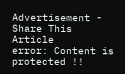Advertisement -
Share This Article
error: Content is protected !!